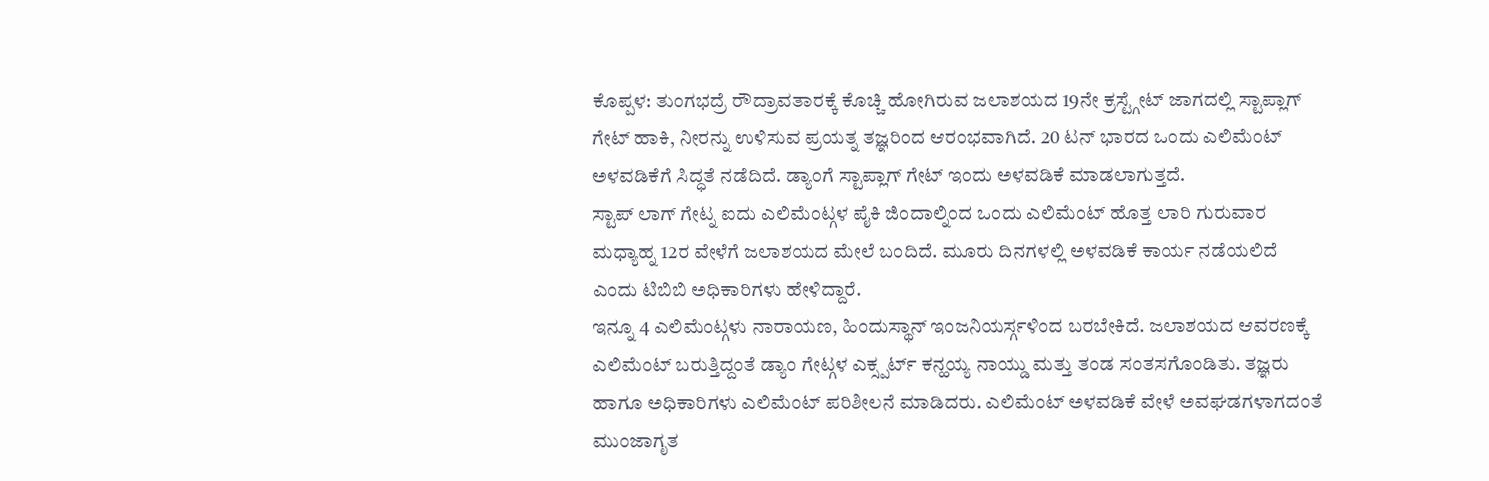ಕೊಪ್ಪಳ: ತುಂಗಭದ್ರೆ ರೌದ್ರಾವತಾರಕ್ಕೆ ಕೊಚ್ಚಿ ಹೋಗಿರುವ ಜಲಾಶಯದ 19ನೇ ಕ್ರಸ್ಟ್ಗೇಟ್ ಜಾಗದಲ್ಲಿ ಸ್ಟಾಪ್ಲಾಗ್ ಗೇಟ್ ಹಾಕಿ, ನೀರನ್ನು ಉಳಿಸುವ ಪ್ರಯತ್ನ ತಜ್ಞರಿಂದ ಆರಂಭವಾಗಿದೆ. 20 ಟನ್ ಭಾರದ ಒಂದು ಎಲಿಮೆಂಟ್ ಅಳವಡಿಕೆಗೆ ಸಿದ್ಧತೆ ನಡೆದಿದೆ. ಡ್ಯಾಂಗೆ ಸ್ಟಾಪ್ಲಾಗ್ ಗೇಟ್ ಇಂದು ಅಳವಡಿಕೆ ಮಾಡಲಾಗುತ್ತದೆ.
ಸ್ಟಾಪ್ ಲಾಗ್ ಗೇಟ್ನ ಐದು ಎಲಿಮೆಂಟ್ಗಳ ಪೈಕಿ ಜಿಂದಾಲ್ನಿಂದ ಒಂದು ಎಲಿಮೆಂಟ್ ಹೊತ್ತ ಲಾರಿ ಗುರುವಾರ ಮಧ್ಯಾಹ್ನ 12ರ ವೇಳೆಗೆ ಜಲಾಶಯದ ಮೇಲೆ ಬಂದಿದೆ. ಮೂರು ದಿನಗಳಲ್ಲಿ ಅಳವಡಿಕೆ ಕಾರ್ಯ ನಡೆಯಲಿದೆ ಎಂದು ಟಿಬಿಬಿ ಅಧಿಕಾರಿಗಳು ಹೇಳಿದ್ದಾರೆ.
ಇನ್ನೂ 4 ಎಲಿಮೆಂಟ್ಗಳು ನಾರಾಯಣ, ಹಿಂದುಸ್ಥಾನ್ ಇಂಜನಿಯರ್ಸ್ಗಳಿಂದ ಬರಬೇಕಿದೆ. ಜಲಾಶಯದ ಆವರಣಕ್ಕೆ ಎಲಿಮೆಂಟ್ ಬರುತ್ತಿದ್ದಂತೆ ಡ್ಯಾಂ ಗೇಟ್ಗಳ ಎಕ್ಸ್ಪರ್ಟ್ ಕನ್ಹಯ್ಯ ನಾಯ್ಡು ಮತ್ತು ತಂಡ ಸಂತಸಗೊಂಡಿತು. ತಜ್ಞರು ಹಾಗೂ ಅಧಿಕಾರಿಗಳು ಎಲಿಮೆಂಟ್ ಪರಿಶೀಲನೆ ಮಾಡಿದರು. ಎಲಿಮೆಂಟ್ ಅಳವಡಿಕೆ ವೇಳೆ ಅವಘಡಗಳಾಗದಂತೆ ಮುಂಜಾಗೃತ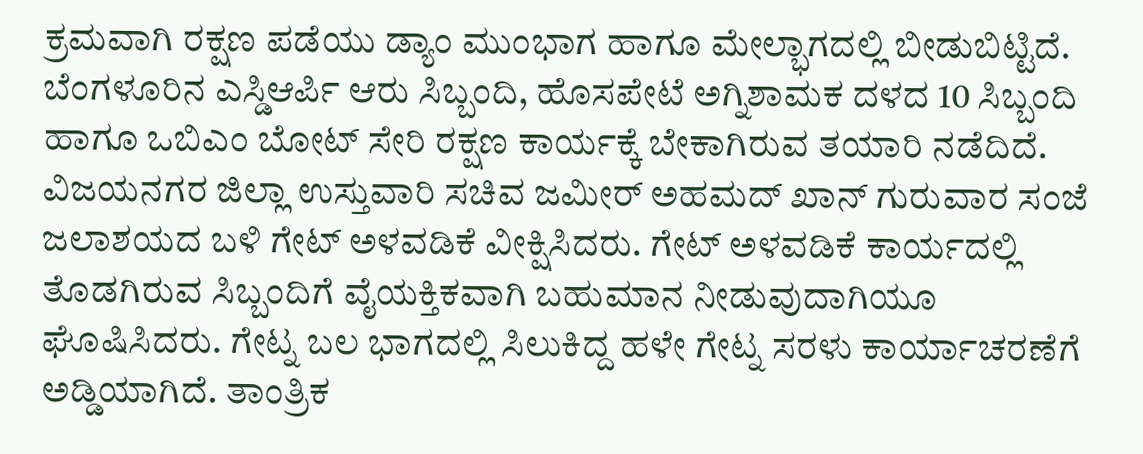ಕ್ರಮವಾಗಿ ರಕ್ಷಣ ಪಡೆಯು ಡ್ಯಾಂ ಮುಂಭಾಗ ಹಾಗೂ ಮೇಲ್ಭಾಗದಲ್ಲಿ ಬೀಡುಬಿಟ್ಟಿದೆ. ಬೆಂಗಳೂರಿನ ಎಸ್ಡಿಆರ್ಪಿ ಆರು ಸಿಬ್ಬಂದಿ, ಹೊಸಪೇಟೆ ಅಗ್ನಿಶಾಮಕ ದಳದ 10 ಸಿಬ್ಬಂದಿ ಹಾಗೂ ಒಬಿಎಂ ಬೋಟ್ ಸೇರಿ ರಕ್ಷಣ ಕಾರ್ಯಕ್ಕೆ ಬೇಕಾಗಿರುವ ತಯಾರಿ ನಡೆದಿದೆ. ವಿಜಯನಗರ ಜಿಲ್ಲಾ ಉಸ್ತುವಾರಿ ಸಚಿವ ಜಮೀರ್ ಅಹಮದ್ ಖಾನ್ ಗುರುವಾರ ಸಂಜೆ ಜಲಾಶಯದ ಬಳಿ ಗೇಟ್ ಅಳವಡಿಕೆ ವೀಕ್ಷಿಸಿದರು. ಗೇಟ್ ಅಳವಡಿಕೆ ಕಾರ್ಯದಲ್ಲಿ ತೊಡಗಿರುವ ಸಿಬ್ಬಂದಿಗೆ ವೈಯಕ್ತಿಕವಾಗಿ ಬಹುಮಾನ ನೀಡುವುದಾಗಿಯೂ ಘೊಷಿಸಿದರು. ಗೇಟ್ನ ಬಲ ಭಾಗದಲ್ಲಿ ಸಿಲುಕಿದ್ದ ಹಳೇ ಗೇಟ್ನ ಸರಳು ಕಾರ್ಯಾಚರಣೆಗೆ ಅಡ್ಡಿಯಾಗಿದೆ. ತಾಂತ್ರಿಕ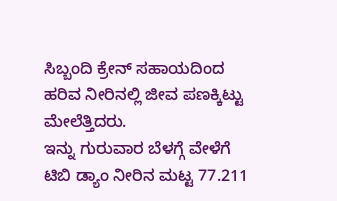ಸಿಬ್ಬಂದಿ ಕ್ರೇನ್ ಸಹಾಯದಿಂದ ಹರಿವ ನೀರಿನಲ್ಲಿ ಜೀವ ಪಣಕ್ಕಿಟ್ಟು ಮೇಲೆತ್ತಿದರು.
ಇನ್ನು ಗುರುವಾರ ಬೆಳಗ್ಗೆ ವೇಳೆಗೆ ಟಿಬಿ ಡ್ಯಾಂ ನೀರಿನ ಮಟ್ಟ 77.211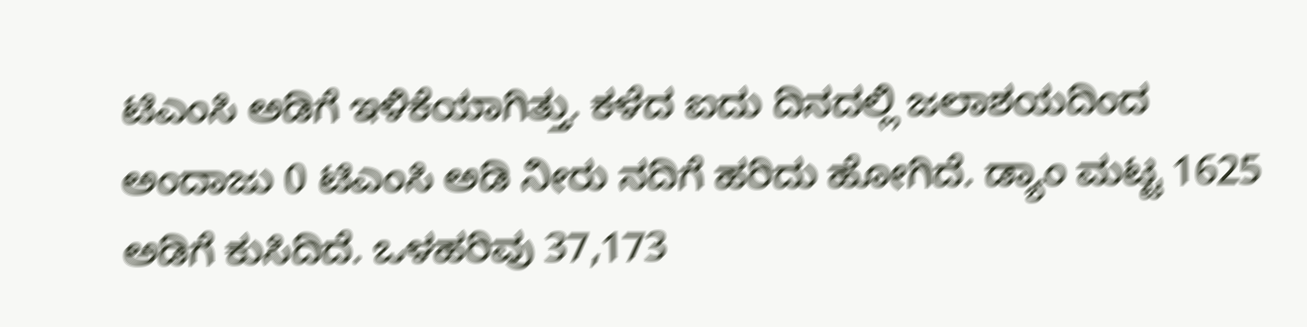ಟಿಎಂಸಿ ಅಡಿಗೆ ಇಳಿಕೆಯಾಗಿತ್ತು. ಕಳೆದ ಐದು ದಿನದಲ್ಲಿ ಜಲಾಶಯದಿಂದ ಅಂದಾಜು 0 ಟಿಎಂಸಿ ಅಡಿ ನೀರು ನದಿಗೆ ಹರಿದು ಹೋಗಿದೆ. ಡ್ಯಾಂ ಮಟ್ಟ 1625 ಅಡಿಗೆ ಕುಸಿದಿದೆ. ಒಳಹರಿವು 37,173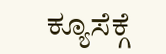ಕ್ಯೂಸೆಕ್ಗೆ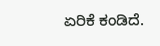ಏರಿಕೆ ಕಂಡಿದೆ.